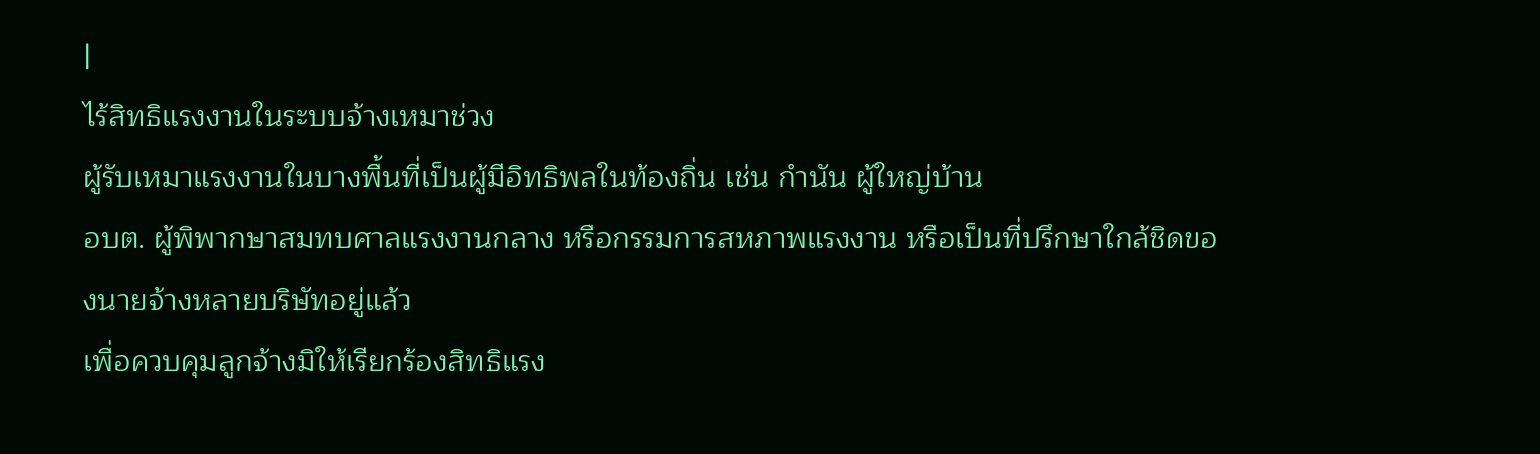|
ไร้สิทธิแรงงานในระบบจ้างเหมาช่วง
ผู้รับเหมาแรงงานในบางพื้นที่เป็นผู้มีอิทธิพลในท้องถิ่น เช่น กำนัน ผู้ใหญ่บ้าน
อบต. ผู้พิพากษาสมทบศาลแรงงานกลาง หรือกรรมการสหภาพแรงงาน หรือเป็นที่ปรึกษาใกล้ชิดของนายจ้างหลายบริษัทอยู่แล้ว
เพื่อควบคุมลูกจ้างมิให้เรียกร้องสิทธิแรง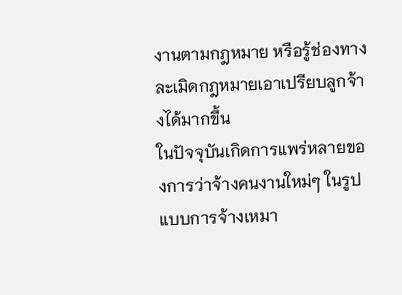งานตามกฎหมาย หรือรู้ช่องทางละเมิดกฎหมายเอาเปรียบลูกจ้างได้มากขึ้น
ในปัจจุบันเกิดการแพร่หลายของการว่าจ้างคนงานใหม่ๆ ในรูปแบบการจ้างเหมา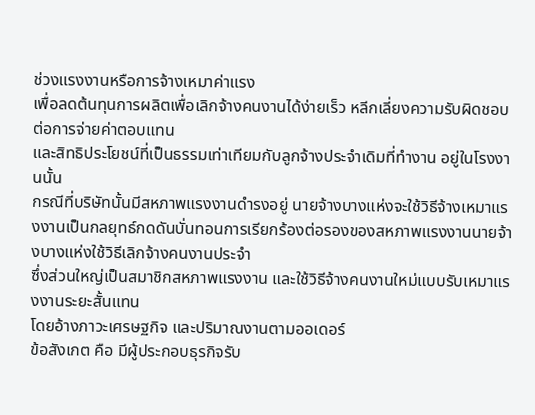ช่วงแรงงานหรือการจ้างเหมาค่าแรง
เพื่อลดต้นทุนการผลิตเพื่อเลิกจ้างคนงานได้ง่ายเร็ว หลีกเลี่ยงความรับผิดชอบต่อการจ่ายค่าตอบแทน
และสิทธิประโยชน์ที่เป็นธรรมเท่าเทียมกับลูกจ้างประจำเดิมที่ทำงาน อยู่ในโรงงานนั้น
กรณีที่บริษัทนั้นมีสหภาพแรงงานดำรงอยู่ นายจ้างบางแห่งจะใช้วิธีจ้างเหมาแรงงานเป็นกลยุทธ์กดดันบั่นทอนการเรียกร้องต่อรองของสหภาพแรงงานนายจ้างบางแห่งใช้วิธีเลิกจ้างคนงานประจำ
ซึ่งส่วนใหญ่เป็นสมาชิกสหภาพแรงงาน และใช้วิธีจ้างคนงานใหม่แบบรับเหมาแรงงานระยะสั้นแทน
โดยอ้างภาวะเศรษฐกิจ และปริมาณงานตามออเดอร์
ข้อสังเกต คือ มีผู้ประกอบธุรกิจรับ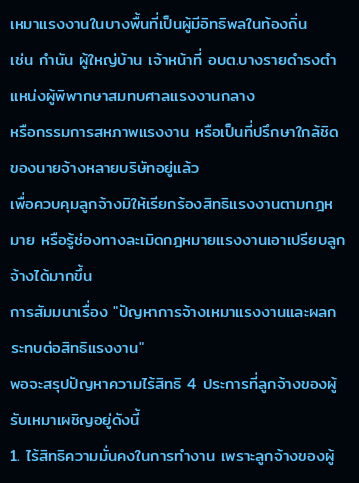เหมาแรงงานในบางพื้นที่เป็นผู้มีอิทธิพลในท้องถิ่น
เช่น กำนัน ผู้ใหญ่บ้าน เจ้าหน้าที่ อบต.บางรายดำรงตำแหน่งผู้พิพากษาสมทบศาลแรงงานกลาง
หรือกรรมการสหภาพแรงงาน หรือเป็นที่ปรึกษาใกล้ชิดของนายจ้างหลายบริษัทอยู่แล้ว
เพื่อควบคุมลูกจ้างมิให้เรียกร้องสิทธิแรงงานตามกฎหมาย หรือรู้ช่องทางละเมิดกฎหมายแรงงานเอาเปรียบลูกจ้างได้มากขึ้น
การสัมมนาเรื่อง "ปัญหาการจ้างเหมาแรงงานและผลกระทบต่อสิทธิแรงงาน"
พอจะสรุปปัญหาความไร้สิทธิ 4 ประการที่ลูกจ้างของผู้รับเหมาเผชิญอยู่ดังนี้
1. ไร้สิทธิความมั่นคงในการทำงาน เพราะลูกจ้างของผู้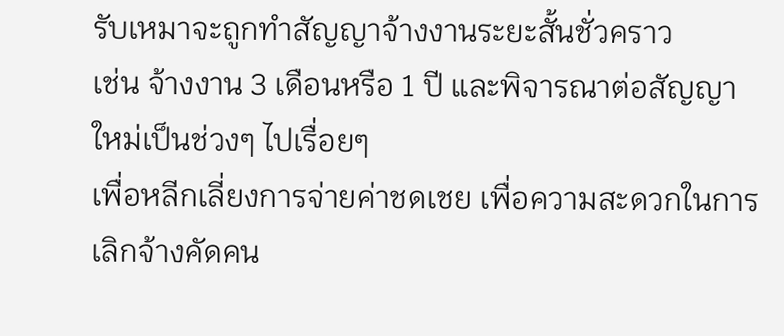รับเหมาจะถูกทำสัญญาจ้างงานระยะสั้นชั่วคราว
เช่น จ้างงาน 3 เดือนหรือ 1 ปี และพิจารณาต่อสัญญาใหม่เป็นช่วงๆ ไปเรื่อยๆ
เพื่อหลีกเลี่ยงการจ่ายค่าชดเชย เพื่อความสะดวกในการเลิกจ้างคัดคน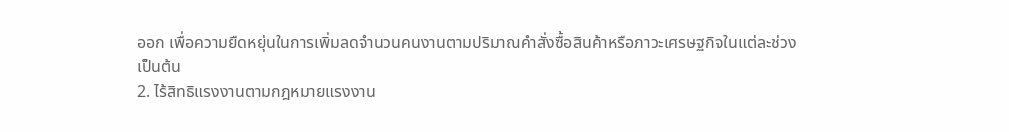ออก เพื่อความยืดหยุ่นในการเพิ่มลดจำนวนคนงานตามปริมาณคำสั่งซื้อสินค้าหรือภาวะเศรษฐกิจในแต่ละช่วง
เป็นต้น
2. ไร้สิทธิแรงงานตามกฎหมายแรงงาน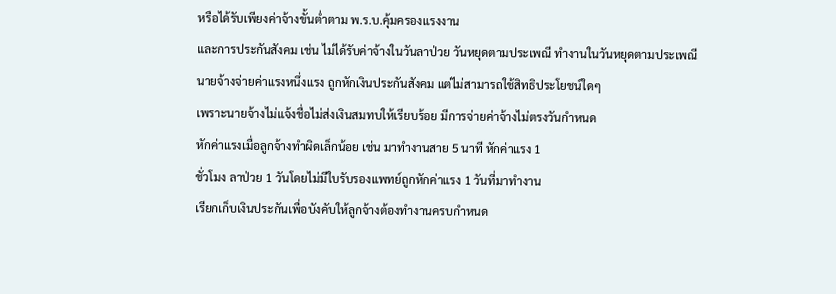หรือได้รับเพียงค่าจ้างขั้นต่ำตาม พ.ร.บ.คุ้มครองแรงงาน
และการประกันสังคม เช่น ไม่ได้รับค่าจ้างในวันลาป่วย วันหยุดตามประเพณี ทำงานในวันหยุดตามประเพณี
นายจ้างจ่ายค่าแรงหนึ่งแรง ถูกหักเงินประกันสังคม แต่ไม่สามารถใช้สิทธิประโยชน์ใดๆ
เพราะนายจ้างไม่แจ้งชื่อไม่ส่งเงินสมทบให้เรียบร้อย มีการจ่ายค่าจ้างไม่ตรงวันกำหนด
หักค่าแรงเมื่อลูกจ้างทำผิดเล็กน้อย เช่น มาทำงานสาย 5 นาที หักค่าแรง 1
ชั่วโมง ลาป่วย 1 วันโดยไม่มีใบรับรองแพทย์ถูกหักค่าแรง 1 วันที่มาทำงาน
เรียกเก็บเงินประกันเพื่อบังคับให้ลูกจ้างต้องทำงานครบกำหนด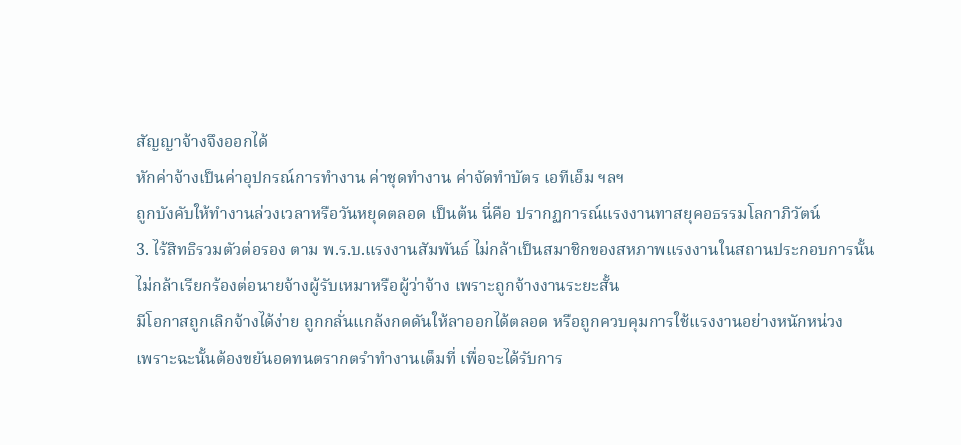สัญญาจ้างจึงออกได้
หักค่าจ้างเป็นค่าอุปกรณ์การทำงาน ค่าชุดทำงาน ค่าจัดทำบัตร เอทีเอ็ม ฯลฯ
ถูกบังคับให้ทำงานล่วงเวลาหรือวันหยุดตลอด เป็นต้น นี่คือ ปรากฏการณ์แรงงานทาสยุคอธรรมโลกาภิวัตน์
3. ไร้สิทธิรวมตัวต่อรอง ตาม พ.ร.บ.แรงงานสัมพันธ์ ไม่กล้าเป็นสมาชิกของสหภาพแรงงานในสถานประกอบการนั้น
ไม่กล้าเรียกร้องต่อนายจ้างผู้รับเหมาหรือผู้ว่าจ้าง เพราะถูกจ้างงานระยะสั้น
มีโอกาสถูกเลิกจ้างได้ง่าย ถูกกลั่นแกล้งกดดันให้ลาออกได้ตลอด หรือถูกควบคุมการใช้แรงงานอย่างหนักหน่วง
เพราะฉะนั้นต้องขยันอดทนตรากตรำทำงานเต็มที่ เพื่อจะได้รับการ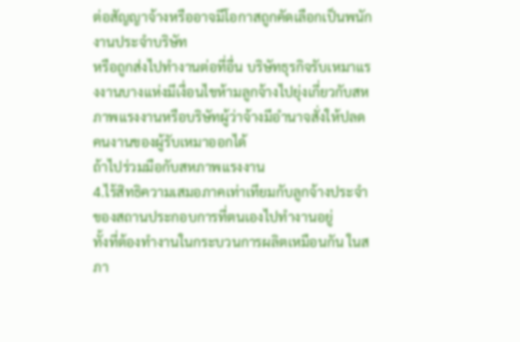ต่อสัญญาจ้างหรืออาจมีโอกาสถูกคัดเลือกเป็นพนักงานประจำบริษัท
หรือถูกส่งไปทำงานต่อที่อื่น บริษัทธุรกิจรับเหมาแรงงานบางแห่งมีเงื่อนไขห้ามลูกจ้างไปยุ่งเกี่ยวกับสหภาพแรงงานหรือบริษัทผู้ว่าจ้างมีอำนาจสั่งให้ปลดคนงานของผู้รับเหมาออกได้
ถ้าไปร่วมมือกับสหภาพแรงงาน
4.ไร้สิทธิความเสมอภาคเท่าเทียมกับลูกจ้างประจำของสถานประกอบการที่ตนเองไปทำงานอยู่
ทั้งที่ต้องทำงานในกระบวนการผลิตเหมือนกัน ในสภา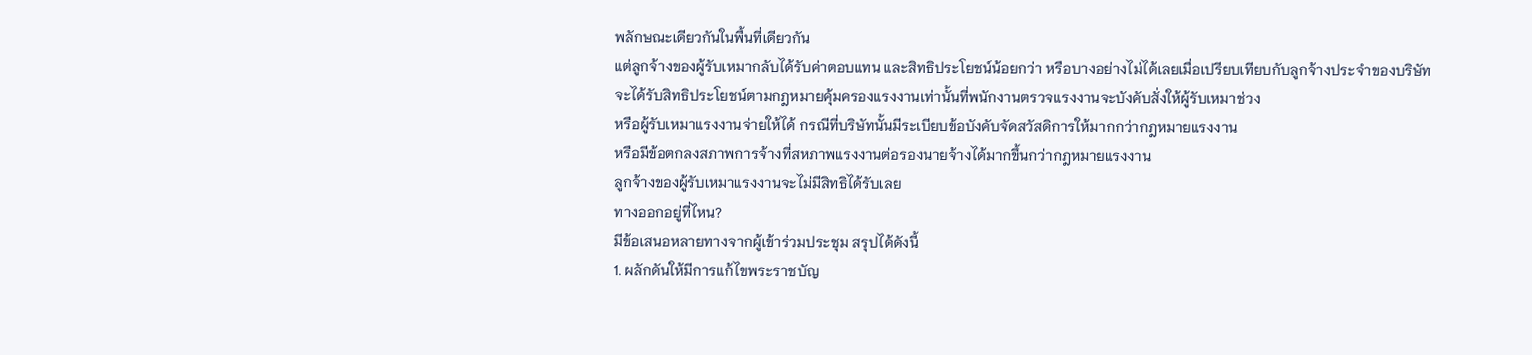พลักษณะเดียวกันในพื้นที่เดียวกัน
แต่ลูกจ้างของผู้รับเหมากลับได้รับค่าตอบแทน และสิทธิประโยชน์น้อยกว่า หรือบางอย่างไม่ได้เลยเมื่อเปรียบเทียบกับลูกจ้างประจำของบริษัท
จะได้รับสิทธิประโยชน์ตามกฎหมายคุ้มครองแรงงานเท่านั้นที่พนักงานตรวจแรงงานจะบังคับสั่งให้ผู้รับเหมาช่วง
หรือผู้รับเหมาแรงงานจ่ายให้ได้ กรณีที่บริษัทนั้นมีระเบียบข้อบังคับจัดสวัสดิการให้มากกว่ากฎหมายแรงงาน
หรือมีข้อตกลงสภาพการจ้างที่สหภาพแรงงานต่อรองนายจ้างได้มากขึ้นกว่ากฎหมายแรงงาน
ลูกจ้างของผู้รับเหมาแรงงานจะไม่มีสิทธิได้รับเลย
ทางออกอยู่ที่ไหน?
มีข้อเสนอหลายทางจากผู้เข้าร่วมประชุม สรุปได้ดังนี้
1. ผลักดันให้มีการแก้ไขพระราชบัญ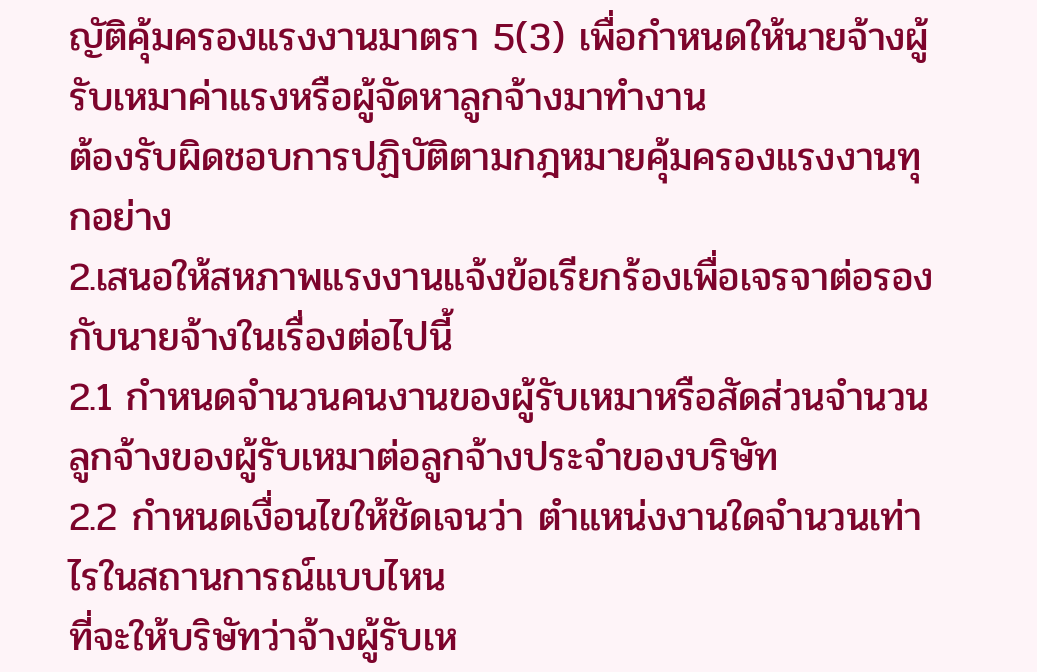ญัติคุ้มครองแรงงานมาตรา 5(3) เพื่อกำหนดให้นายจ้างผู้รับเหมาค่าแรงหรือผู้จัดหาลูกจ้างมาทำงาน
ต้องรับผิดชอบการปฏิบัติตามกฎหมายคุ้มครองแรงงานทุกอย่าง
2.เสนอให้สหภาพแรงงานแจ้งข้อเรียกร้องเพื่อเจรจาต่อรองกับนายจ้างในเรื่องต่อไปนี้
2.1 กำหนดจำนวนคนงานของผู้รับเหมาหรือสัดส่วนจำนวนลูกจ้างของผู้รับเหมาต่อลูกจ้างประจำของบริษัท
2.2 กำหนดเงื่อนไขให้ชัดเจนว่า ตำแหน่งงานใดจำนวนเท่าไรในสถานการณ์แบบไหน
ที่จะให้บริษัทว่าจ้างผู้รับเห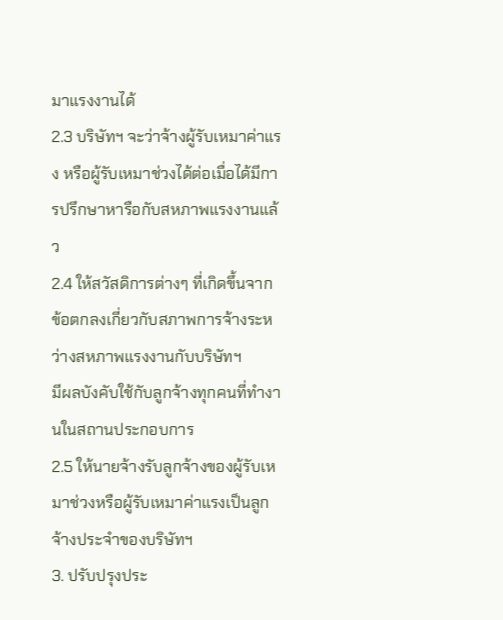มาแรงงานได้
2.3 บริษัทฯ จะว่าจ้างผู้รับเหมาค่าแรง หรือผู้รับเหมาช่วงได้ต่อเมื่อได้มีการปรึกษาหารือกับสหภาพแรงงานแล้ว
2.4 ให้สวัสดิการต่างๆ ที่เกิดขึ้นจากข้อตกลงเกี่ยวกับสภาพการจ้างระหว่างสหภาพแรงงานกับบริษัทฯ
มีผลบังคับใช้กับลูกจ้างทุกคนที่ทำงานในสถานประกอบการ
2.5 ให้นายจ้างรับลูกจ้างของผู้รับเหมาช่วงหรือผู้รับเหมาค่าแรงเป็นลูกจ้างประจำของบริษัทฯ
3. ปรับปรุงประ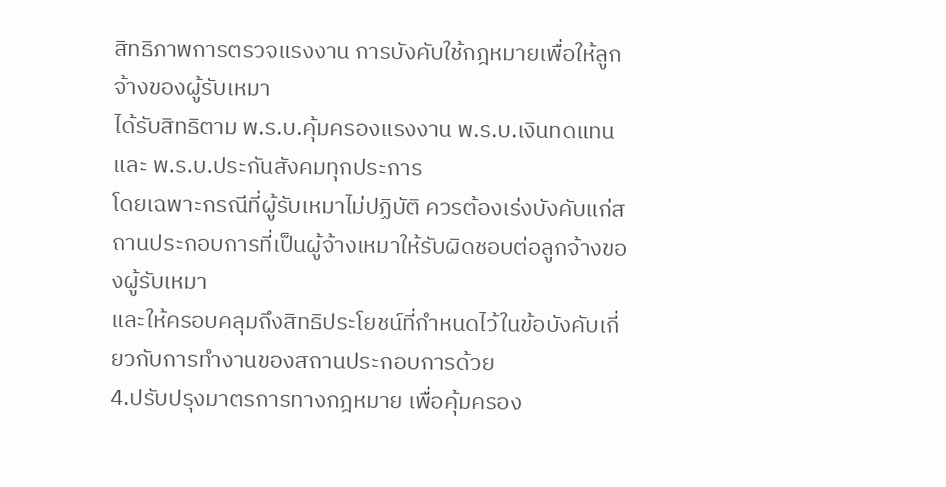สิทธิภาพการตรวจแรงงาน การบังคับใช้กฎหมายเพื่อให้ลูกจ้างของผู้รับเหมา
ได้รับสิทธิตาม พ.ร.บ.คุ้มครองแรงงาน พ.ร.บ.เงินทดแทน และ พ.ร.บ.ประกันสังคมทุกประการ
โดยเฉพาะกรณีที่ผู้รับเหมาไม่ปฏิบัติ ควรต้องเร่งบังคับแก่สถานประกอบการที่เป็นผู้จ้างเหมาให้รับผิดชอบต่อลูกจ้างของผู้รับเหมา
และให้ครอบคลุมถึงสิทธิประโยชน์ที่กำหนดไว้ในข้อบังคับเกี่ยวกับการทำงานของสถานประกอบการด้วย
4.ปรับปรุงมาตรการทางกฎหมาย เพื่อคุ้มครอง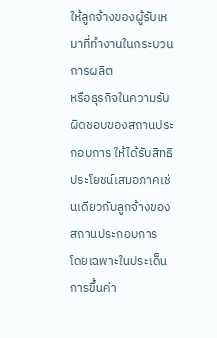ให้ลูกจ้างของผู้รับเหมาที่ทำงานในกระบวนการผลิต
หรือธุรกิจในความรับผิดชอบของสถานประกอบการ ให้ได้รับสิทธิประโยชน์เสมอภาคเช่นเดียวกับลูกจ้างของสถานประกอบการ
โดยเฉพาะในประเด็นการขึ้นค่า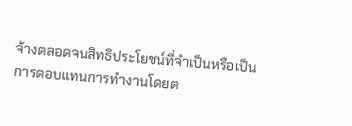จ้างตลอดจนสิทธิประโยชน์ที่จำเป็นหรือเป็นการตอบแทนการทำงานโดยต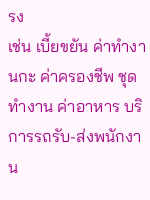รง
เช่น เบี้ยขยัน ค่าทำงานกะ ค่าครองชีพ ชุดทำงาน ค่าอาหาร บริการรถรับ-ส่งพนักงาน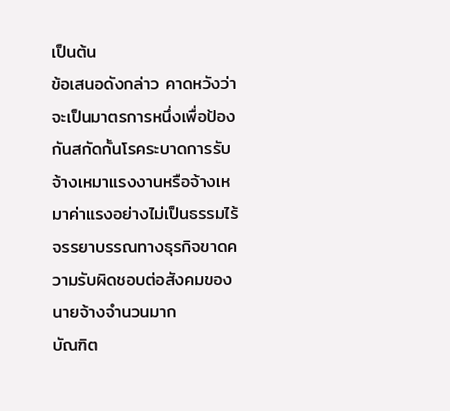เป็นต้น
ข้อเสนอดังกล่าว คาดหวังว่าจะเป็นมาตรการหนึ่งเพื่อป้องกันสกัดกั้นโรคระบาดการรับจ้างเหมาแรงงานหรือจ้างเหมาค่าแรงอย่างไม่เป็นธรรมไร้จรรยาบรรณทางธุรกิจขาดความรับผิดชอบต่อสังคมของนายจ้างจำนวนมาก
บัณฑิต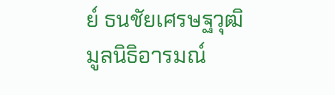ย์ ธนชัยเศรษฐวุฒิ
มูลนิธิอารมณ์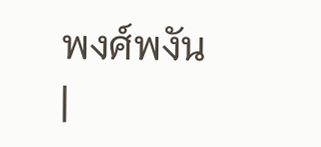พงศ์พงัน
|